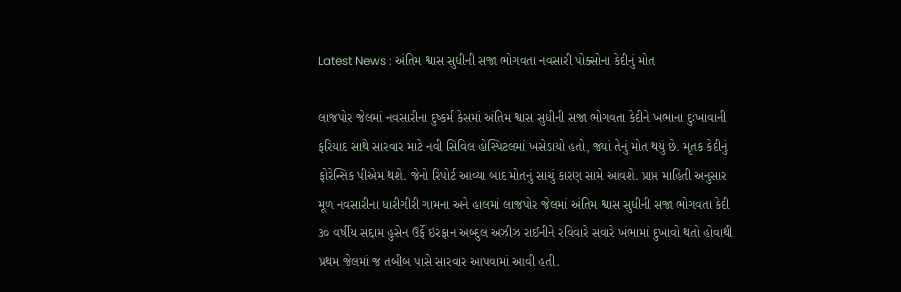Latest News : અંતિમ શ્વાસ સુધીની સજા ભોગવતા નવસારી પોક્સોના કેદીનું મોત

લાજપોર જેલમાં નવસારીના દુષ્કર્મ કેસમાં અંતિમ શ્વાસ સુધીની સજા ભોગવતા કેદીને ખભાના દુઃખાવાની ફરિયાદ સાથે સારવાર માટે નવી સિવિલ હોસ્પિટલમાં ખસેડાયો હતો, જ્યાં તેનું મોત થયું છે. મૃતક કેદીનું ફોરેન્સિક પીએમ થશે. જેનો રિપોર્ટ આવ્યા બાદ મોતનું સાચું કારણ સામે આવશે. પ્રાપ્ત માહિતી અનુસાર મૂળ નવસારીના ધારીગીરી ગામના અને હાલમાં લાજપોર જેલમાં અંતિમ શ્વાસ સુધીની સજા ભોગવતા કેદી ૩૦ વર્ષીય સદ્દામ હુસેન ઉર્ફે ઇરફાન અબ્દુલ અઝીઝ રાઈનીને રવિવારે સવારે ખંભામાં દુખાવો થતો હોવાથી પ્રથમ જેલમાં જ તબીબ પાસે સારવાર આપવામાં આવી હતી.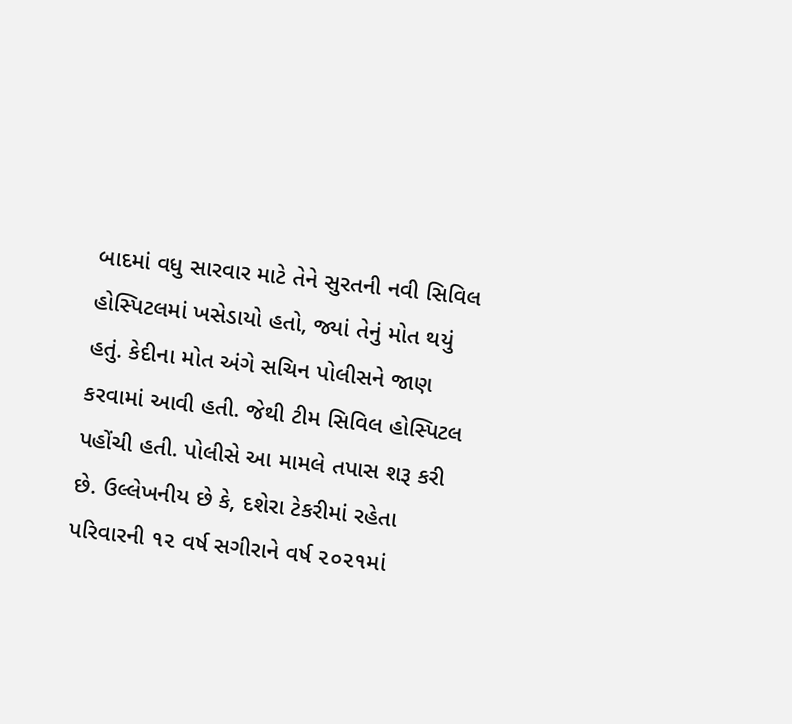બાદમાં વધુ સારવાર માટે તેને સુરતની નવી સિવિલ હોસ્પિટલમાં ખસેડાયો હતો, જ્યાં તેનું મોત થયું હતું. કેદીના મોત અંગે સચિન પોલીસને જાણ કરવામાં આવી હતી. જેથી ટીમ સિવિલ હોસ્પિટલ પહોંચી હતી. પોલીસે આ મામલે તપાસ શરૂ કરી છે. ઉલ્લેખનીય છે કે, દશેરા ટેકરીમાં રહેતા પરિવારની ૧૨ વર્ષ સગીરાને વર્ષ ૨૦૨૧માં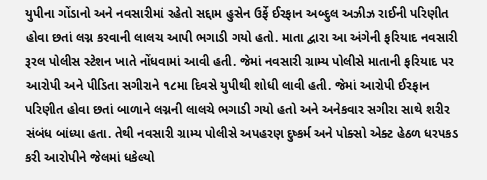યુપીના ગોંડાનો અને નવસારીમાં રહેતો સદ્દામ હુસેન ઉર્ફે ઈરફાન અબ્દુલ અઝીઝ રાઈની પરિણીત હોવા છતાં લગ્ન કરવાની લાલચ આપી ભગાડી ગયો હતો. માતા દ્વારા આ અંગેની ફરિયાદ નવસારી રૂરલ પોલીસ સ્ટેશન ખાતે નોંધવામાં આવી હતી. જેમાં નવસારી ગ્રામ્ય પોલીસે માતાની ફરિયાદ પર આરોપી અને પીડિતા સગીરાને ૧૮મા દિવસે યુપીથી શોધી લાવી હતી. જેમાં આરોપી ઈરફાન પરિણીત હોવા છતાં બાળાને લગ્નની લાલચે ભગાડી ગયો હતો અને અનેકવાર સગીરા સાથે શરીર સંબંધ બાંધ્યા હતા. તેથી નવસારી ગ્રામ્ય પોલીસે અપહરણ દુષ્કર્મ અને પોક્સો એક્ટ હેઠળ ધરપકડ કરી આરોપીને જેલમાં ધકેલ્યો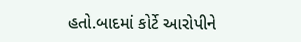હતો.બાદમાં કોર્ટે આરોપીને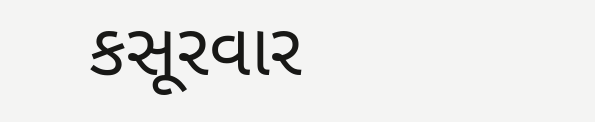કસૂરવાર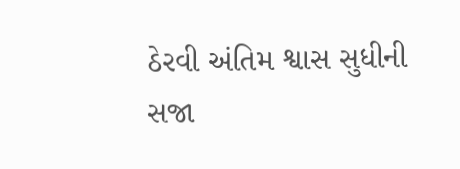ઠેરવી અંતિમ શ્વાસ સુધીની સજા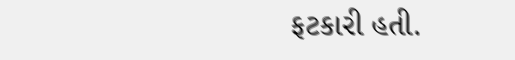ફટકારી હતી.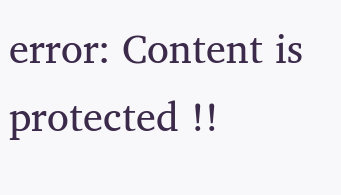error: Content is protected !!